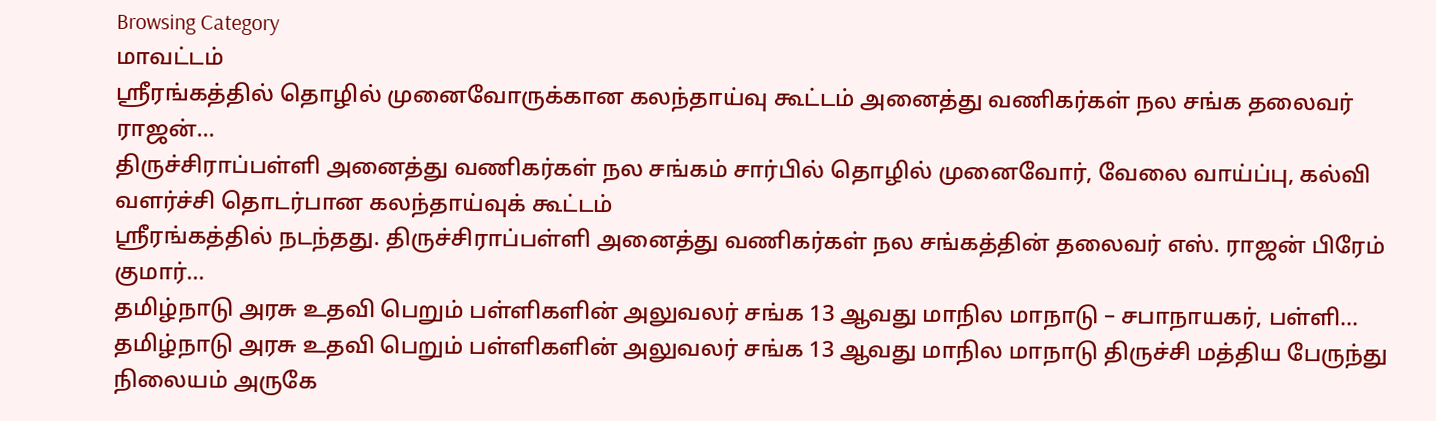Browsing Category
மாவட்டம்
ஸ்ரீரங்கத்தில் தொழில் முனைவோருக்கான கலந்தாய்வு கூட்டம் அனைத்து வணிகர்கள் நல சங்க தலைவர் ராஜன்…
திருச்சிராப்பள்ளி அனைத்து வணிகர்கள் நல சங்கம் சார்பில் தொழில் முனைவோர், வேலை வாய்ப்பு, கல்வி வளர்ச்சி தொடர்பான கலந்தாய்வுக் கூட்டம்
ஸ்ரீரங்கத்தில் நடந்தது. திருச்சிராப்பள்ளி அனைத்து வணிகர்கள் நல சங்கத்தின் தலைவர் எஸ். ராஜன் பிரேம் குமார்…
தமிழ்நாடு அரசு உதவி பெறும் பள்ளிகளின் அலுவலர் சங்க 13 ஆவது மாநில மாநாடு – சபாநாயகர், பள்ளி…
தமிழ்நாடு அரசு உதவி பெறும் பள்ளிகளின் அலுவலர் சங்க 13 ஆவது மாநில மாநாடு திருச்சி மத்திய பேருந்து நிலையம் அருகே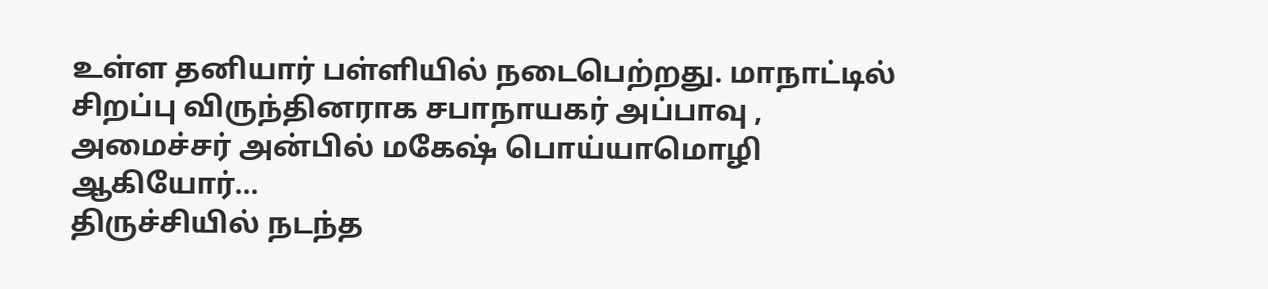உள்ள தனியார் பள்ளியில் நடைபெற்றது. மாநாட்டில் சிறப்பு விருந்தினராக சபாநாயகர் அப்பாவு , அமைச்சர் அன்பில் மகேஷ் பொய்யாமொழி ஆகியோர்…
திருச்சியில் நடந்த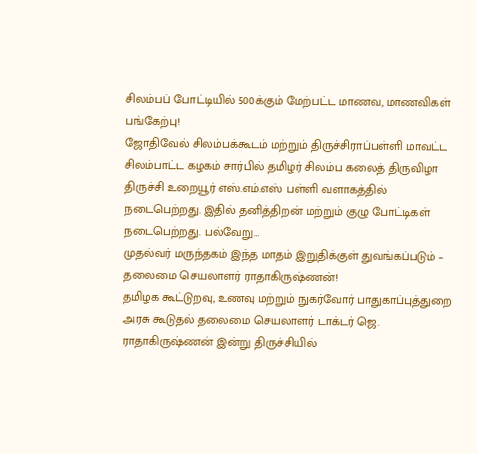சிலம்பப் போட்டியில் 500க்கும் மேற்பட்ட மாணவ, மாணவிகள் பங்கேற்பு!
ஜோதிவேல் சிலம்பக்கூடம் மற்றும் திருச்சிராப்பள்ளி மாவட்ட சிலம்பாட்ட கழகம் சார்பில் தமிழர் சிலம்ப கலைத் திருவிழா திருச்சி உறையூர் எஸ்.எம்.எஸ் பள்ளி வளாகத்தில் நடைபெற்றது. இதில் தனித்திறன் மற்றும் குழு போட்டிகள் நடைபெற்றது. பல்வேறு…
முதல்வர் மருந்தகம் இந்த மாதம் இறுதிக்குள் துவங்கப்படும் – தலைமை செயலாளர் ராதாகிருஷ்ணன்!
தமிழக கூட்டுறவு, உணவு மற்றும் நுகர்வோர் பாதுகாப்புத்துறை அரசு கூடுதல் தலைமை செயலாளர் டாக்டர் ஜெ. ராதாகிருஷ்ணன் இன்று திருச்சியில்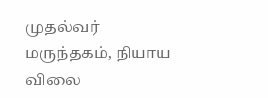முதல்வர் மருந்தகம், நியாய விலை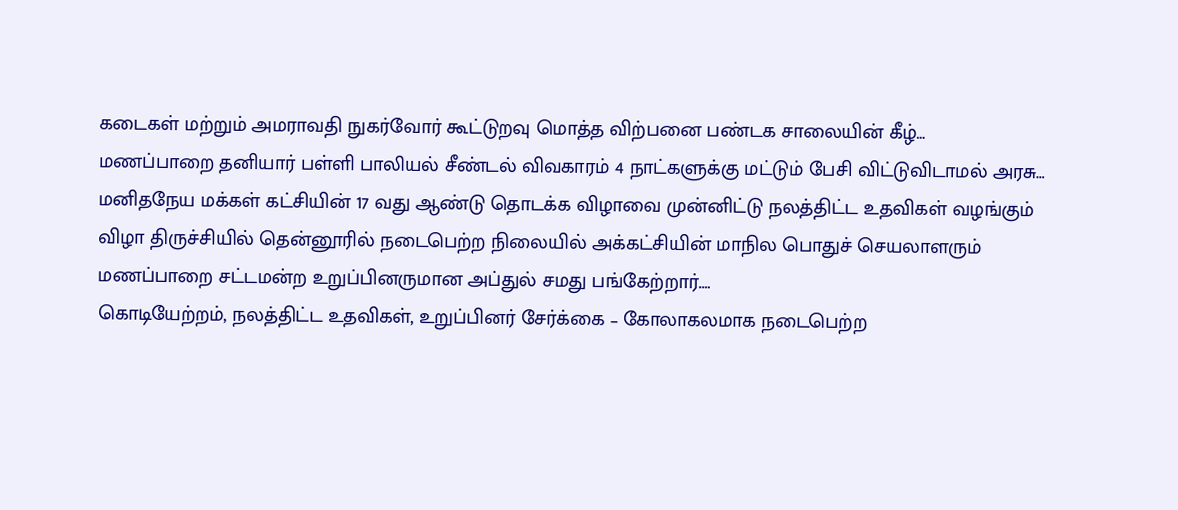கடைகள் மற்றும் அமராவதி நுகர்வோர் கூட்டுறவு மொத்த விற்பனை பண்டக சாலையின் கீழ்…
மணப்பாறை தனியார் பள்ளி பாலியல் சீண்டல் விவகாரம் 4 நாட்களுக்கு மட்டும் பேசி விட்டுவிடாமல் அரசு…
மனிதநேய மக்கள் கட்சியின் 17 வது ஆண்டு தொடக்க விழாவை முன்னிட்டு நலத்திட்ட உதவிகள் வழங்கும் விழா திருச்சியில் தென்னூரில் நடைபெற்ற நிலையில் அக்கட்சியின் மாநில பொதுச் செயலாளரும் மணப்பாறை சட்டமன்ற உறுப்பினருமான அப்துல் சமது பங்கேற்றார்.…
கொடியேற்றம், நலத்திட்ட உதவிகள், உறுப்பினர் சேர்க்கை – கோலாகலமாக நடைபெற்ற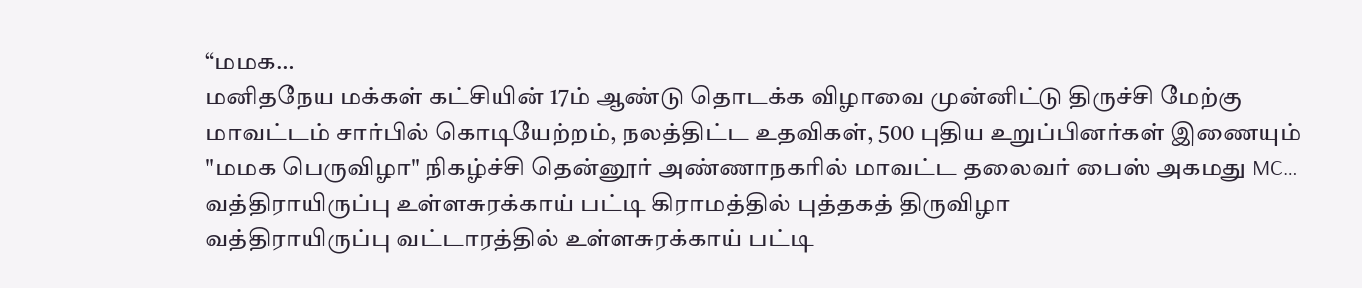“மமக…
மனிதநேய மக்கள் கட்சியின் 17ம் ஆண்டு தொடக்க விழாவை முன்னிட்டு திருச்சி மேற்கு மாவட்டம் சார்பில் கொடியேற்றம், நலத்திட்ட உதவிகள், 500 புதிய உறுப்பினர்கள் இணையும் "மமக பெருவிழா" நிகழ்ச்சி தென்னூர் அண்ணாநகரில் மாவட்ட தலைவர் பைஸ் அகமது MC…
வத்திராயிருப்பு உள்ளசுரக்காய் பட்டி கிராமத்தில் புத்தகத் திருவிழா
வத்திராயிருப்பு வட்டாரத்தில் உள்ளசுரக்காய் பட்டி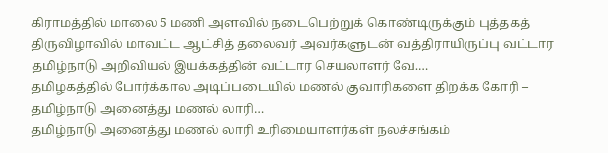கிராமத்தில் மாலை 5 மணி அளவில் நடைபெற்றுக் கொண்டிருக்கும் புத்தகத் திருவிழாவில் மாவட்ட ஆட்சித் தலைவர் அவர்களுடன் வத்திராயிருப்பு வட்டார தமிழ்நாடு அறிவியல் இயக்கத்தின் வட்டார செயலாளர் வே.…
தமிழகத்தில் போர்க்கால அடிப்படையில் மணல் குவாரிகளை திறக்க கோரி – தமிழ்நாடு அனைத்து மணல் லாரி…
தமிழ்நாடு அனைத்து மணல் லாரி உரிமையாளர்கள் நலச்சங்கம்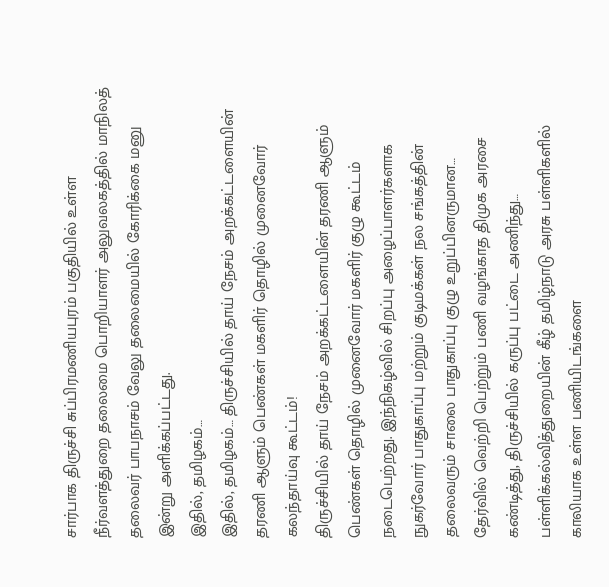சார்பாக திருச்சி சுப்பிரமணியபுரம் பகுதியில் உள்ள நீர்வளத்துறை தலைமை பொறியாளர் அலுவலகத்தில் மாநிலத் தலைவர் பாபநாசம் வேலு தலைமையில் கோரிக்கை மனு இன்று அளிக்கப்பட்டது.
இதில், தமிழகம்…
இதில், தமிழகம்… திருச்சியில் தாய் நேசம் அறக்கட்டளையின் தரணி ஆளும் பெண்கள் மகளிர் தொழில் முனைவோர் கலந்தாய்வு கூட்டம்!
திருச்சியில் தாய் நேசம் அறக்கட்டளையின் தரணி ஆளும் பெண்கள் தொழில் முனைவோர் மகளிர் குழு கூட்டம் நடைபெற்றது. இந்நிகழ்வில் சிறப்பு அழைப்பாளர்களாக நுகர்வோர் பாதுகாப்பு மற்றும் குடிமக்கள் நல சங்கத்தின் தலைவரும் சாலை பாதுகாப்பு குழு உறுப்பினருமான…
தேர்வில் வெற்றி பெற்றும் பணி வழங்காத திமுக அரசை கண்டித்து, திருச்சியில் கருப்பு பட்டை அணிந்து…
பள்ளிக்கல்வித்துறையின் கீழ் தமிழ்நாடு அரசு பள்ளிகளில் காலியாக உள்ள பணியிடங்களை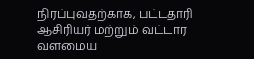நிரப்புவதற்காக, பட்டதாரி ஆசிரியர் மற்றும் வட்டார வளமைய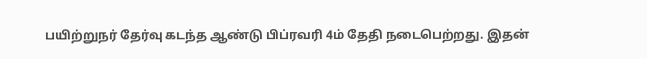பயிற்றுநர் தேர்வு கடந்த ஆண்டு பிப்ரவரி 4ம் தேதி நடைபெற்றது. இதன்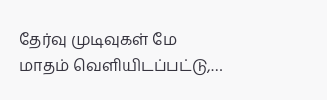தேர்வு முடிவுகள் மே மாதம் வெளியிடப்பட்டு,…